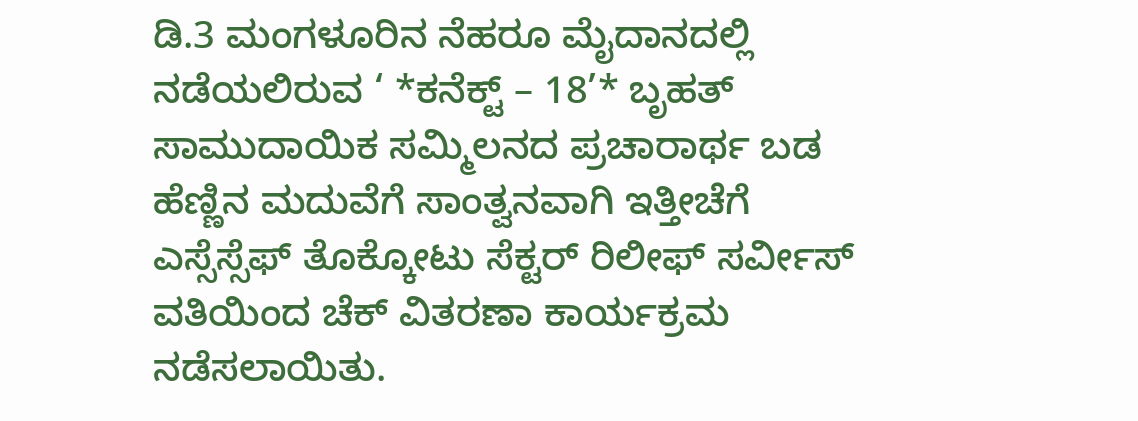ಡಿ.3 ಮಂಗಳೂರಿನ ನೆಹರೂ ಮೈದಾನದಲ್ಲಿ ನಡೆಯಲಿರುವ ‘ *ಕನೆಕ್ಟ್ – 18’* ಬೃಹತ್ ಸಾಮುದಾಯಿಕ ಸಮ್ಮಿಲನದ ಪ್ರಚಾರಾರ್ಥ ಬಡ ಹೆಣ್ಣಿನ ಮದುವೆಗೆ ಸಾಂತ್ವನವಾಗಿ ಇತ್ತೀಚೆಗೆ ಎಸ್ಸೆಸ್ಸೆಫ್ ತೊಕ್ಕೇೂಟು ಸೆಕ್ಟರ್ ರಿಲೀಫ್ ಸರ್ವೀಸ್ ವತಿಯಿಂದ ಚೆಕ್ ವಿತರಣಾ ಕಾರ್ಯಕ್ರಮ ನಡೆಸಲಾಯಿತು.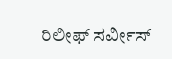ರಿಲೀಫ್ ಸರ್ವೀಸ್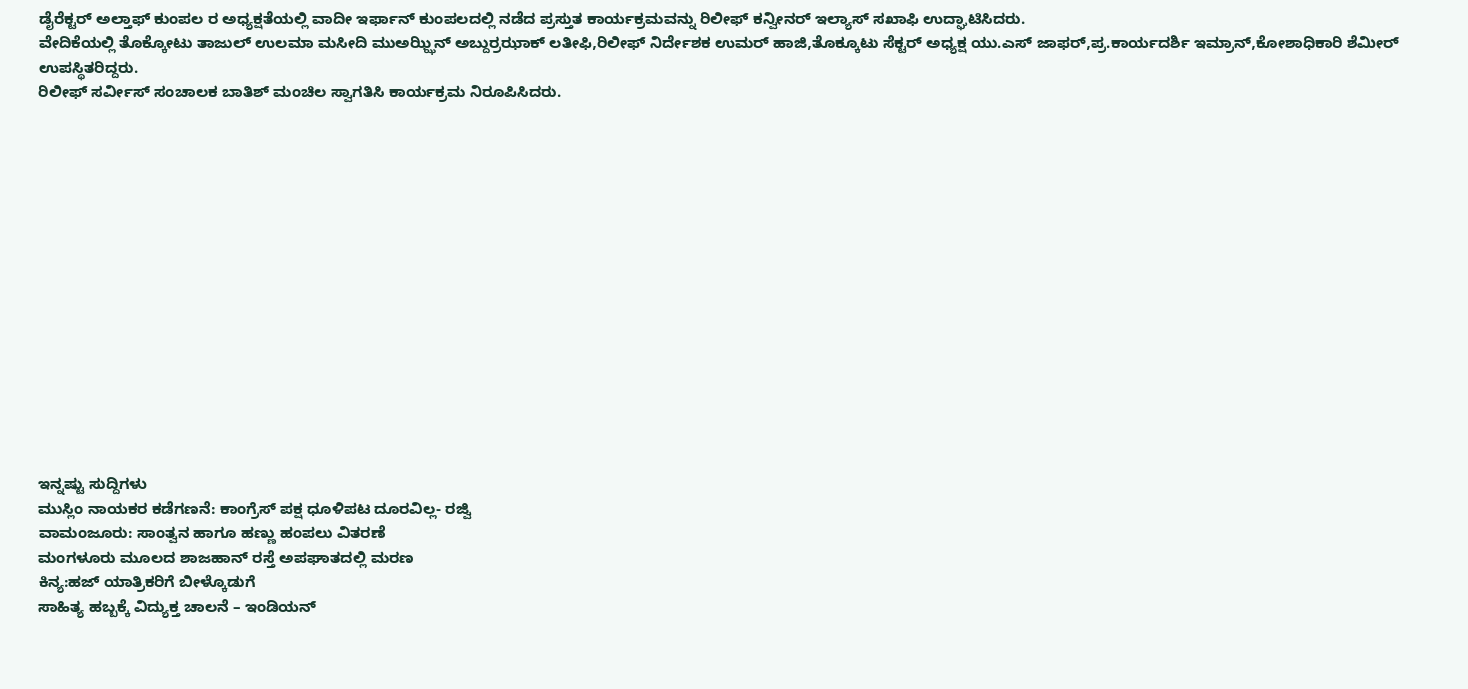ಡೈರೆಕ್ಟರ್ ಅಲ್ತಾಫ್ ಕುಂಪಲ ರ ಅಧ್ಯಕ್ಷತೆಯಲ್ಲಿ ವಾದೀ ಇರ್ಫಾನ್ ಕುಂಪಲದಲ್ಲಿ ನಡೆದ ಪ್ರಸ್ತುತ ಕಾರ್ಯಕ್ರಮವನ್ನು ರಿಲೀಫ್ ಕನ್ವೀನರ್ ಇಲ್ಯಾಸ್ ಸಖಾಫಿ ಉದ್ಘಾಟಿಸಿದರು.
ವೇದಿಕೆಯಲ್ಲಿ ತೊಕ್ಕೇೂಟು ತಾಜುಲ್ ಉಲಮಾ ಮಸೀದಿ ಮುಅಝ್ಝಿನ್ ಅಬ್ದುರ್ರಝಾಕ್ ಲತೀಫಿ,ರಿಲೀಫ್ ನಿರ್ದೇಶಕ ಉಮರ್ ಹಾಜಿ,ತೊಕ್ಕೂಟು ಸೆಕ್ಟರ್ ಅಧ್ಯಕ್ಷ ಯು.ಎಸ್ ಜಾಫರ್,ಪ್ರ.ಕಾರ್ಯದರ್ಶಿ ಇಮ್ರಾನ್,ಕೇೂಶಾಧಿಕಾರಿ ಶೆಮೀರ್ ಉಪಸ್ಥಿತರಿದ್ದರು.
ರಿಲೀಫ್ ಸರ್ವೀಸ್ ಸಂಚಾಲಕ ಬಾತಿಶ್ ಮಂಚಿಲ ಸ್ವಾಗತಿಸಿ ಕಾರ್ಯಕ್ರಮ ನಿರೂಪಿಸಿದರು.















ಇನ್ನಷ್ಟು ಸುದ್ದಿಗಳು
ಮುಸ್ಲಿಂ ನಾಯಕರ ಕಡೆಗಣನೆ: ಕಾಂಗ್ರೆಸ್ ಪಕ್ಷ ಧೂಳಿಪಟ ದೂರವಿಲ್ಲ- ರಜ್ವಿ
ವಾಮಂಜೂರು: ಸಾಂತ್ವನ ಹಾಗೂ ಹಣ್ಣು ಹಂಪಲು ವಿತರಣೆ
ಮಂಗಳೂರು ಮೂಲದ ಶಾಜಹಾನ್ ರಸ್ತೆ ಅಪಘಾತದಲ್ಲಿ ಮರಣ
ಕಿನ್ಯ:ಹಜ್ ಯಾತ್ರಿಕರಿಗೆ ಬೀಳ್ಕೊಡುಗೆ
ಸಾಹಿತ್ಯ ಹಬ್ಬಕ್ಕೆ ವಿದ್ಯುಕ್ತ ಚಾಲನೆ – ಇಂಡಿಯನ್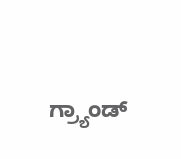ಗ್ರ್ಯಾಂಡ್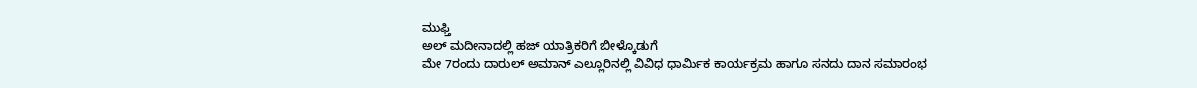ಮುಫ್ತಿ
ಅಲ್ ಮದೀನಾದಲ್ಲಿ ಹಜ್ ಯಾತ್ರಿಕರಿಗೆ ಬೀಳ್ಕೊಡುಗೆ
ಮೇ 7ರಂದು ದಾರುಲ್ ಅಮಾನ್ ಎಲ್ಲೂರಿನಲ್ಲಿ ವಿವಿಧ ಧಾರ್ಮಿಕ ಕಾರ್ಯಕ್ರಮ ಹಾಗೂ ಸನದು ದಾನ ಸಮಾರಂಭ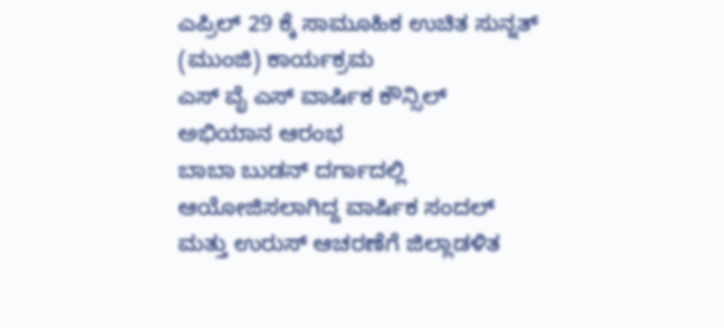ಎಪ್ರಿಲ್ 29 ಕ್ಕೆ ಸಾಮೂಹಿಕ ಉಚಿತ ಸುನ್ನತ್ (ಮುಂಜಿ) ಕಾರ್ಯಕ್ರಮ
ಎಸ್ ವೈ ಎಸ್ ವಾರ್ಷಿಕ ಕೌನ್ಸಿಲ್ ಅಭಿಯಾನ ಆರಂಭ
ಬಾಬಾ ಬುಡನ್ ದರ್ಗಾದಲ್ಲಿ ಆಯೋಜಿಸಲಾಗಿದ್ದ ವಾರ್ಷಿಕ ಸಂದಲ್ ಮತ್ತು ಉರುಸ್ ಆಚರಣೆಗೆ ಜಿಲ್ಲಾಡಳಿತ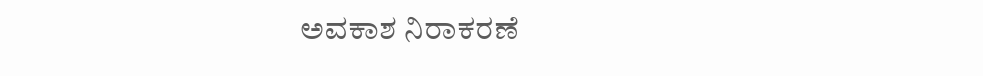ಅವಕಾಶ ನಿರಾಕರಣೆ